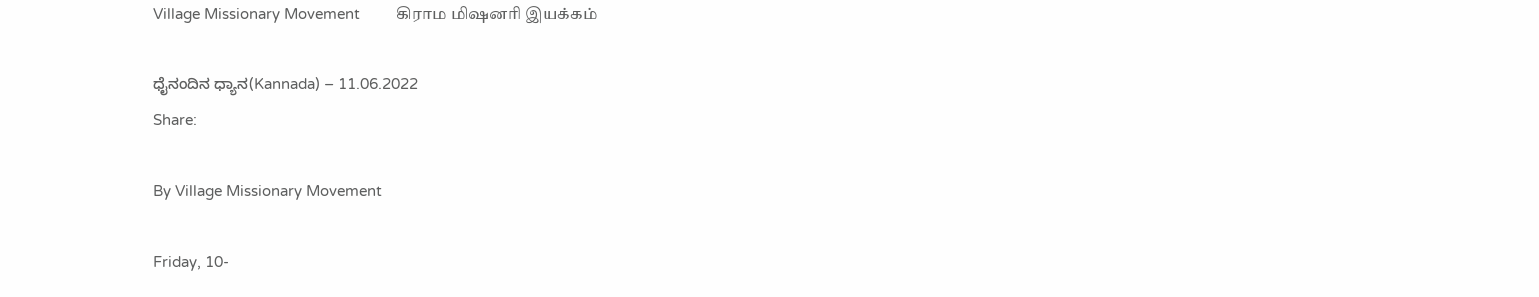Village Missionary Movement         கிராம மிஷனரி இயக்கம்

ಧೈನಂದಿನ ಧ್ಯಾನ(Kannada) – 11.06.2022
Share:

By Village Missionary Movement

Friday, 10-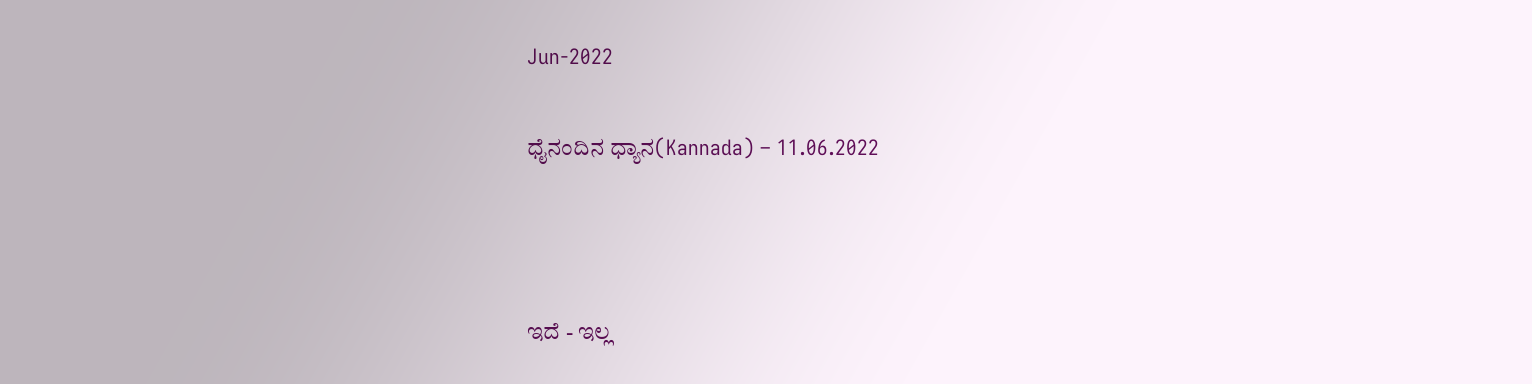Jun-2022

ಧೈನಂದಿನ ಧ್ಯಾನ(Kannada) – 11.06.2022



ಇದೆ - ಇಲ್ಲ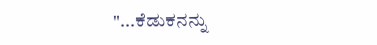"...ಕೆಡುಕನನ್ನು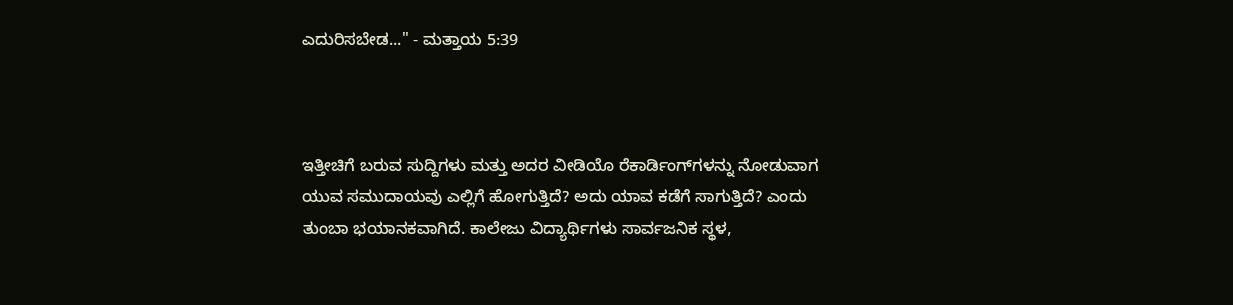ಎದುರಿಸಬೇಡ..." - ಮತ್ತಾಯ 5:39



ಇತ್ತೀಚಿಗೆ ಬರುವ ಸುದ್ದಿಗಳು ಮತ್ತು ಅದರ ವೀಡಿಯೊ ರೆಕಾರ್ಡಿಂಗ್‌ಗಳನ್ನು ನೋಡುವಾಗ ಯುವ ಸಮುದಾಯವು ಎಲ್ಲಿಗೆ ಹೋಗುತ್ತಿದೆ? ಅದು ಯಾವ ಕಡೆಗೆ ಸಾಗುತ್ತಿದೆ? ಎಂದು ತುಂಬಾ ಭಯಾನಕವಾಗಿದೆ. ಕಾಲೇಜು ವಿದ್ಯಾರ್ಥಿಗಳು ಸಾರ್ವಜನಿಕ ಸ್ಥಳ,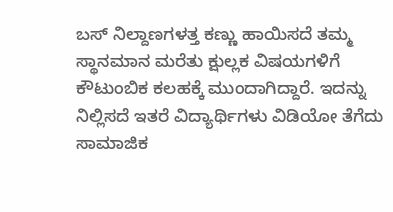ಬಸ್ ನಿಲ್ದಾಣಗಳತ್ತ ಕಣ್ಣು ಹಾಯಿಸದೆ ತಮ್ಮ ಸ್ಥಾನಮಾನ ಮರೆತು ಕ್ಷುಲ್ಲಕ ವಿಷಯಗಳಿಗೆ ಕೌಟುಂಬಿಕ ಕಲಹಕ್ಕೆ ಮುಂದಾಗಿದ್ದಾರೆ. ಇದನ್ನು ನಿಲ್ಲಿಸದೆ ಇತರೆ ವಿದ್ಯಾರ್ಥಿಗಳು ವಿಡಿಯೋ ತೆಗೆದು ಸಾಮಾಜಿಕ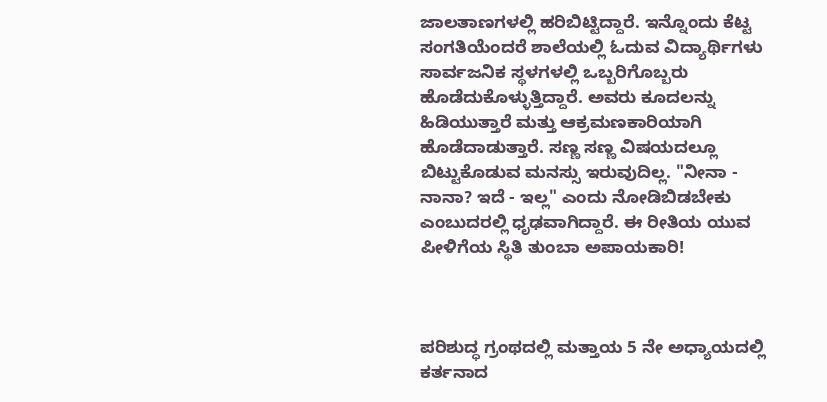ಜಾಲತಾಣಗಳಲ್ಲಿ ಹರಿಬಿಟ್ಟಿದ್ದಾರೆ. ಇನ್ನೊಂದು ಕೆಟ್ಟ ಸಂಗತಿಯೆಂದರೆ ಶಾಲೆಯಲ್ಲಿ ಓದುವ ವಿದ್ಯಾರ್ಥಿಗಳು ಸಾರ್ವಜನಿಕ ಸ್ಥಳಗಳಲ್ಲಿ ಒಬ್ಬರಿಗೊಬ್ಬರು ಹೊಡೆದುಕೊಳ್ಳುತ್ತಿದ್ದಾರೆ. ಅವರು ಕೂದಲನ್ನು ಹಿಡಿಯುತ್ತಾರೆ ಮತ್ತು ಆಕ್ರಮಣಕಾರಿಯಾಗಿ ಹೊಡೆದಾಡುತ್ತಾರೆ. ಸಣ್ಣ ಸಣ್ಣ ವಿಷಯದಲ್ಲೂ ಬಿಟ್ಟುಕೊಡುವ ಮನಸ್ಸು ಇರುವುದಿಲ್ಲ. "ನೀನಾ - ನಾನಾ? ಇದೆ - ಇಲ್ಲ" ಎಂದು ನೋಡಿಬಿಡಬೇಕು ಎಂಬುದರಲ್ಲಿ ಧೃಢವಾಗಿದ್ದಾರೆ. ಈ ರೀತಿಯ ಯುವ ಪೀಳಿಗೆಯ ಸ್ಥಿತಿ ತುಂಬಾ ಅಪಾಯಕಾರಿ!



ಪರಿಶುದ್ಧ ಗ್ರಂಥದಲ್ಲಿ ಮತ್ತಾಯ 5 ನೇ ಅಧ್ಯಾಯದಲ್ಲಿ ಕರ್ತನಾದ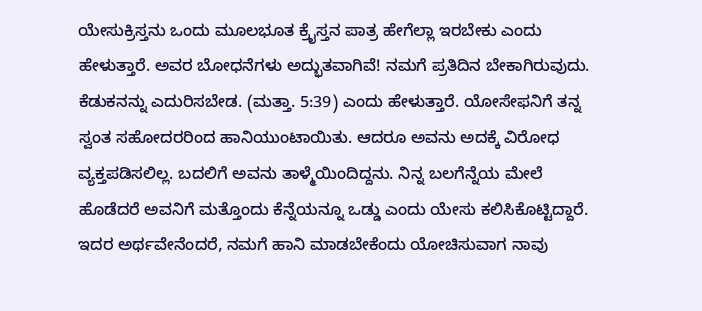ಯೇಸುಕ್ರಿಸ್ತನು ಒಂದು ಮೂಲಭೂತ ಕ್ರೈಸ್ತನ ಪಾತ್ರ ಹೇಗೆಲ್ಲಾ ಇರಬೇಕು ಎಂದು ಹೇಳುತ್ತಾರೆ. ಅವರ ಬೋಧನೆಗಳು ಅದ್ಭುತವಾಗಿವೆ! ನಮಗೆ ಪ್ರತಿದಿನ ಬೇಕಾಗಿರುವುದು. ಕೆಡುಕನನ್ನು ಎದುರಿಸಬೇಡ. (ಮತ್ತಾ. 5:39) ಎಂದು ಹೇಳುತ್ತಾರೆ. ಯೋಸೇಫನಿಗೆ ತನ್ನ ಸ್ವಂತ ಸಹೋದರರಿಂದ ಹಾನಿಯುಂಟಾಯಿತು. ಆದರೂ ಅವನು ಅದಕ್ಕೆ ವಿರೋಧ ವ್ಯಕ್ತಪಡಿಸಲಿಲ್ಲ. ಬದಲಿಗೆ ಅವನು ತಾಳ್ಮೆಯಿಂದಿದ್ದನು. ನಿನ್ನ ಬಲಗೆನ್ನೆಯ ಮೇಲೆ ಹೊಡೆದರೆ ಅವನಿಗೆ ಮತ್ತೊಂದು ಕೆನ್ನೆಯನ್ನೂ ಒಡ್ಡು ಎಂದು ಯೇಸು ಕಲಿಸಿಕೊಟ್ಟಿದ್ದಾರೆ. ಇದರ ಅರ್ಥವೇನೆಂದರೆ, ನಮಗೆ ಹಾನಿ ಮಾಡಬೇಕೆಂದು ಯೋಚಿಸುವಾಗ ನಾವು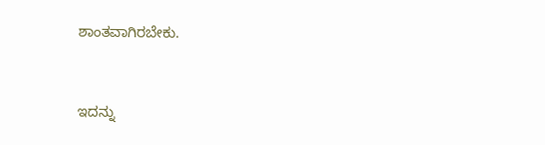ಶಾಂತವಾಗಿರಬೇಕು.



ಇದನ್ನು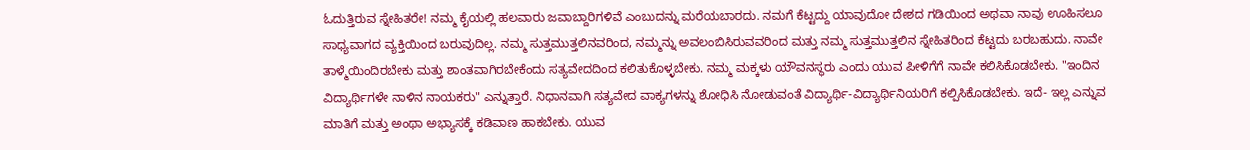ಓದುತ್ತಿರುವ ಸ್ನೇಹಿತರೇ! ನಮ್ಮ ಕೈಯಲ್ಲಿ ಹಲವಾರು ಜವಾಬ್ದಾರಿಗಳಿವೆ ಎಂಬುದನ್ನು ಮರೆಯಬಾರದು. ನಮಗೆ ಕೆಟ್ಟದ್ದು ಯಾವುದೋ ದೇಶದ ಗಡಿಯಿಂದ ಅಥವಾ ನಾವು ಊಹಿಸಲೂ ಸಾಧ್ಯವಾಗದ ವ್ಯಕ್ತಿಯಿಂದ ಬರುವುದಿಲ್ಲ. ನಮ್ಮ ಸುತ್ತಮುತ್ತಲಿನವರಿಂದ, ನಮ್ಮನ್ನು ಅವಲಂಬಿಸಿರುವವರಿಂದ ಮತ್ತು ನಮ್ಮ ಸುತ್ತಮುತ್ತಲಿನ ಸ್ನೇಹಿತರಿಂದ ಕೆಟ್ಟದು ಬರಬಹುದು. ನಾವೇ ತಾಳ್ಮೆಯಿಂದಿರಬೇಕು ಮತ್ತು ಶಾಂತವಾಗಿರಬೇಕೆಂದು ಸತ್ಯವೇದದಿಂದ ಕಲಿತುಕೊಳ್ಳಬೇಕು. ನಮ್ಮ ಮಕ್ಕಳು ಯೌವನಸ್ಥರು ಎಂದು ಯುವ ಪೀಳಿಗೆಗೆ ನಾವೇ ಕಲಿಸಿಕೊಡಬೇಕು. "ಇಂದಿನ ವಿದ್ಯಾರ್ಥಿಗಳೇ ನಾಳಿನ ನಾಯಕರು" ಎನ್ನುತ್ತಾರೆ. ನಿಧಾನವಾಗಿ ಸತ್ಯವೇದ ವಾಕ್ಯಗಳನ್ನು ಶೋಧಿಸಿ ನೋಡುವಂತೆ ವಿದ್ಯಾರ್ಥಿ-ವಿದ್ಯಾರ್ಥಿನಿಯರಿಗೆ ಕಲ್ಪಿಸಿಕೊಡಬೇಕು. ಇದೆ- ಇಲ್ಲ ಎನ್ನುವ ಮಾತಿಗೆ ಮತ್ತು ಅಂಥಾ ಅಭ್ಯಾಸಕ್ಕೆ ಕಡಿವಾಣ ಹಾಕಬೇಕು. ಯುವ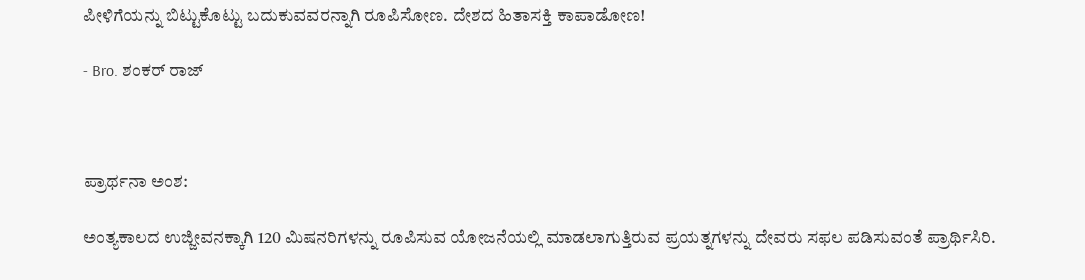ಪೀಳಿಗೆಯನ್ನು ಬಿಟ್ಟುಕೊಟ್ಟು ಬದುಕುವವರನ್ನಾಗಿ ರೂಪಿಸೋಣ. ದೇಶದ ಹಿತಾಸಕ್ತಿ ಕಾಪಾಡೋಣ!

- Bro. ಶಂಕರ್ ರಾಜ್



ಪ್ರಾರ್ಥನಾ ಅಂಶ:

ಅಂತ್ಯಕಾಲದ ಉಜ್ಜೀವನಕ್ಕಾಗಿ 120 ಮಿಷನರಿಗಳನ್ನು ರೂಪಿಸುವ ಯೋಜನೆಯಲ್ಲಿ ಮಾಡಲಾಗುತ್ತಿರುವ ಪ್ರಯತ್ನಗಳನ್ನು ದೇವರು ಸಫಲ ಪಡಿಸುವಂತೆ ಪ್ರಾರ್ಥಿಸಿರಿ.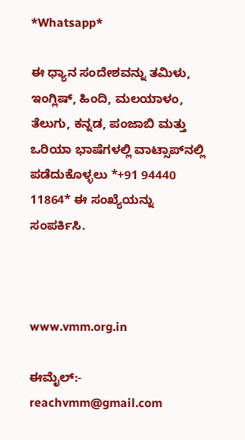*Whatsapp*

ಈ ಧ್ಯಾನ ಸಂದೇಶವನ್ನು ತಮಿಳು, ಇಂಗ್ಲಿಷ್, ಹಿಂದಿ, ಮಲಯಾಳಂ, ತೆಲುಗು, ಕನ್ನಡ, ಪಂಜಾಬಿ ಮತ್ತು ಒರಿಯಾ ಭಾಷೆಗಳಲ್ಲಿ ವಾಟ್ಸಾಪ್‌ನಲ್ಲಿ ಪಡೆದುಕೊಳ್ಳಲು *+91 94440 11864* ಈ ಸಂಖ್ಯೆಯನ್ನು ಸಂಪರ್ಕಿಸಿ.



www.vmm.org.in

ಈಮೈಲ್:- reachvmm@gmail.com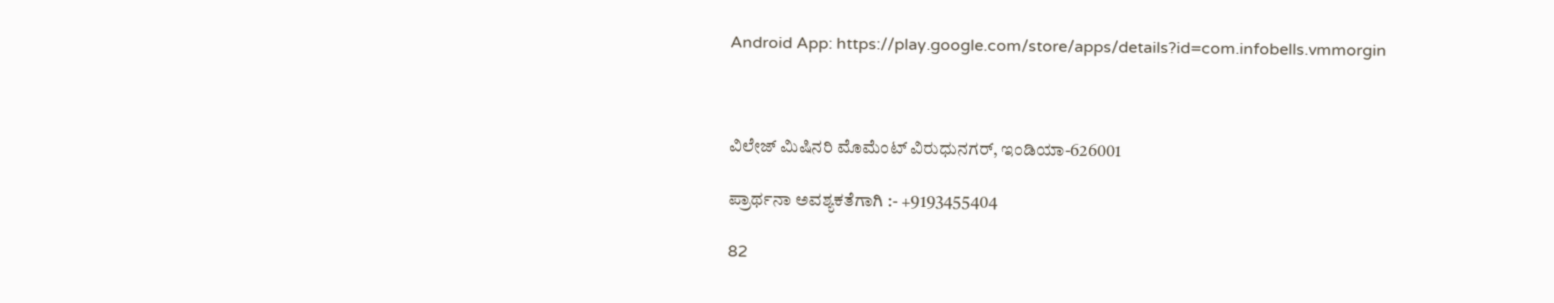Android App: https://play.google.com/store/apps/details?id=com.infobells.vmmorgin



ವಿಲೇಜ್ ಮಿಷಿನರಿ ಮೊಮೆಂಟ್ ವಿರುಧುನಗರ್, ಇಂಡಿಯಾ-626001

ಪ್ರಾರ್ಥನಾ ಅವಶ್ಯಕತೆಗಾಗಿ :- +9193455404

82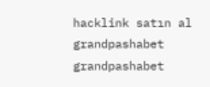hacklink satın al grandpashabet grandpashabet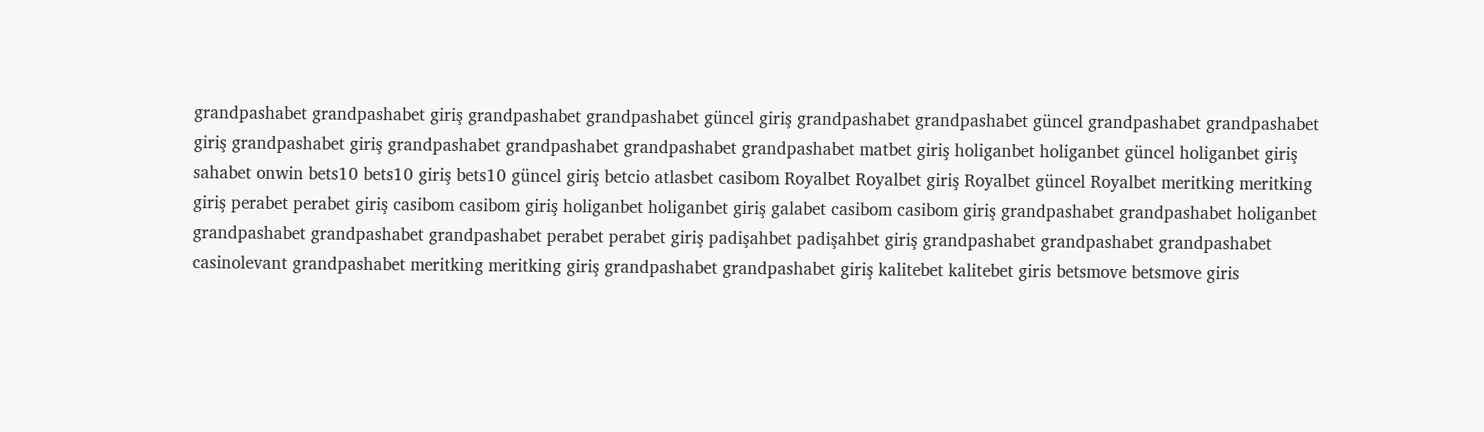grandpashabet grandpashabet giriş grandpashabet grandpashabet güncel giriş grandpashabet grandpashabet güncel grandpashabet grandpashabet giriş grandpashabet giriş grandpashabet grandpashabet grandpashabet grandpashabet matbet giriş holiganbet holiganbet güncel holiganbet giriş sahabet onwin bets10 bets10 giriş bets10 güncel giriş betcio atlasbet casibom Royalbet Royalbet giriş Royalbet güncel Royalbet meritking meritking giriş perabet perabet giriş casibom casibom giriş holiganbet holiganbet giriş galabet casibom casibom giriş grandpashabet grandpashabet holiganbet grandpashabet grandpashabet grandpashabet perabet perabet giriş padişahbet padişahbet giriş grandpashabet grandpashabet grandpashabet casinolevant grandpashabet meritking meritking giriş grandpashabet grandpashabet giriş kalitebet kalitebet giris betsmove betsmove giris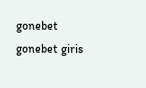gonebet gonebet giris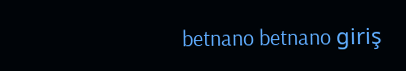betnano betnano giriş